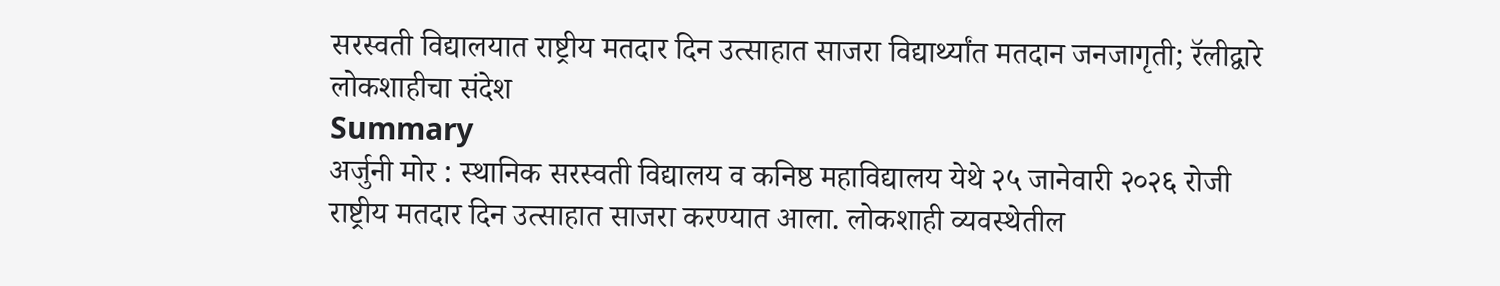सरस्वती विद्यालयात राष्ट्रीय मतदार दिन उत्साहात साजरा विद्यार्थ्यांत मतदान जनजागृती; रॅलीद्वारे लोकशाहीचा संदेश
Summary
अर्जुनी मोर : स्थानिक सरस्वती विद्यालय व कनिष्ठ महाविद्यालय येथे २५ जानेवारी २०२६ रोजी राष्ट्रीय मतदार दिन उत्साहात साजरा करण्यात आला. लोकशाही व्यवस्थेतील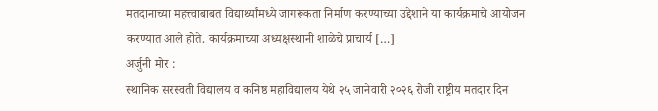मतदानाच्या महत्त्वाबाबत विद्यार्थ्यांमध्ये जागरूकता निर्माण करण्याच्या उद्देशाने या कार्यक्रमाचे आयोजन करण्यात आले होते. कार्यक्रमाच्या अध्यक्षस्थानी शाळेचे प्राचार्य […]
अर्जुनी मोर :
स्थानिक सरस्वती विद्यालय व कनिष्ठ महाविद्यालय येथे २५ जानेवारी २०२६ रोजी राष्ट्रीय मतदार दिन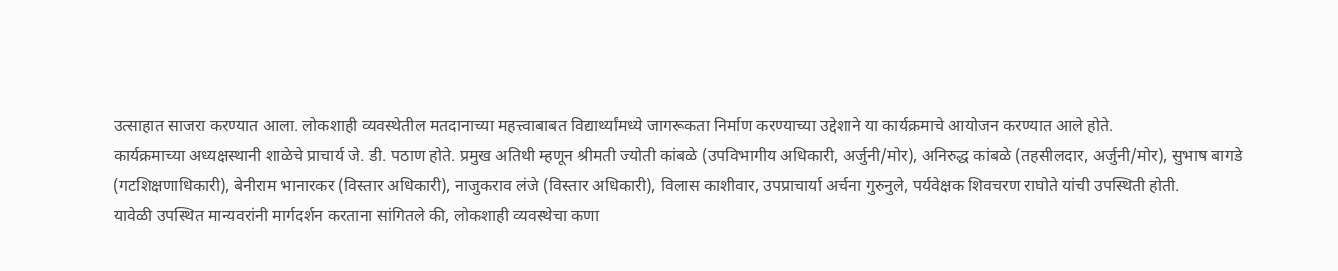उत्साहात साजरा करण्यात आला. लोकशाही व्यवस्थेतील मतदानाच्या महत्त्वाबाबत विद्यार्थ्यांमध्ये जागरूकता निर्माण करण्याच्या उद्देशाने या कार्यक्रमाचे आयोजन करण्यात आले होते.
कार्यक्रमाच्या अध्यक्षस्थानी शाळेचे प्राचार्य जे. डी. पठाण होते. प्रमुख अतिथी म्हणून श्रीमती ज्योती कांबळे (उपविभागीय अधिकारी, अर्जुनी/मोर), अनिरुद्ध कांबळे (तहसीलदार, अर्जुनी/मोर), सुभाष बागडे (गटशिक्षणाधिकारी), बेनीराम भानारकर (विस्तार अधिकारी), नाजुकराव लंजे (विस्तार अधिकारी), विलास काशीवार, उपप्राचार्या अर्चना गुरुनुले, पर्यवेक्षक शिवचरण राघोते यांची उपस्थिती होती.
यावेळी उपस्थित मान्यवरांनी मार्गदर्शन करताना सांगितले की, लोकशाही व्यवस्थेचा कणा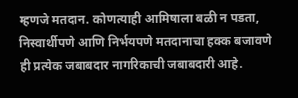म्हणजे मतदान. कोणत्याही आमिषाला बळी न पडता, निस्वार्थीपणे आणि निर्भयपणे मतदानाचा हक्क बजावणे ही प्रत्येक जबाबदार नागरिकाची जबाबदारी आहे.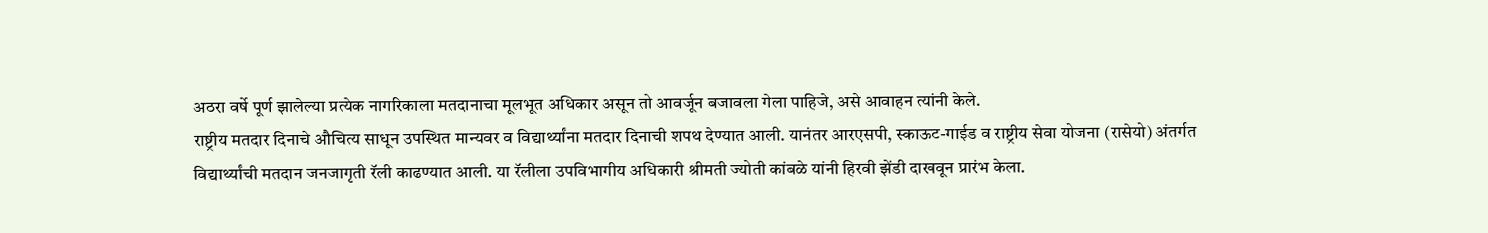अठरा वर्षे पूर्ण झालेल्या प्रत्येक नागरिकाला मतदानाचा मूलभूत अधिकार असून तो आवर्जून बजावला गेला पाहिजे, असे आवाहन त्यांनी केले.
राष्ट्रीय मतदार दिनाचे औचित्य साधून उपस्थित मान्यवर व विद्यार्थ्यांना मतदार दिनाची शपथ देण्यात आली. यानंतर आरएसपी, स्काऊट-गाईड व राष्ट्रीय सेवा योजना (रासेयो) अंतर्गत विद्यार्थ्यांची मतदान जनजागृती रॅली काढण्यात आली. या रॅलीला उपविभागीय अधिकारी श्रीमती ज्योती कांबळे यांनी हिरवी झेंडी दाखवून प्रारंभ केला.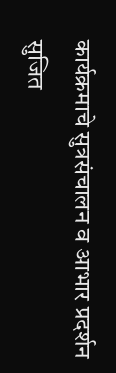कार्यक्रमाचे सुत्रसंचालन व आभार प्रदर्शन सुजित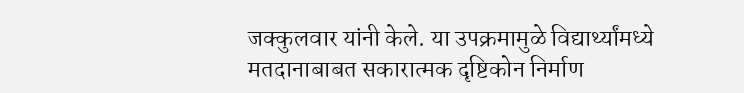जक्कुलवार यांनी केले. या उपक्रमामुळे विद्यार्थ्यांमध्ये मतदानाबाबत सकारात्मक दृष्टिकोन निर्माण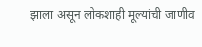झाला असून लोकशाही मूल्यांची जाणीव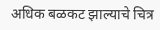अधिक बळकट झाल्याचे चित्र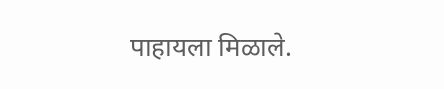पाहायला मिळाले.